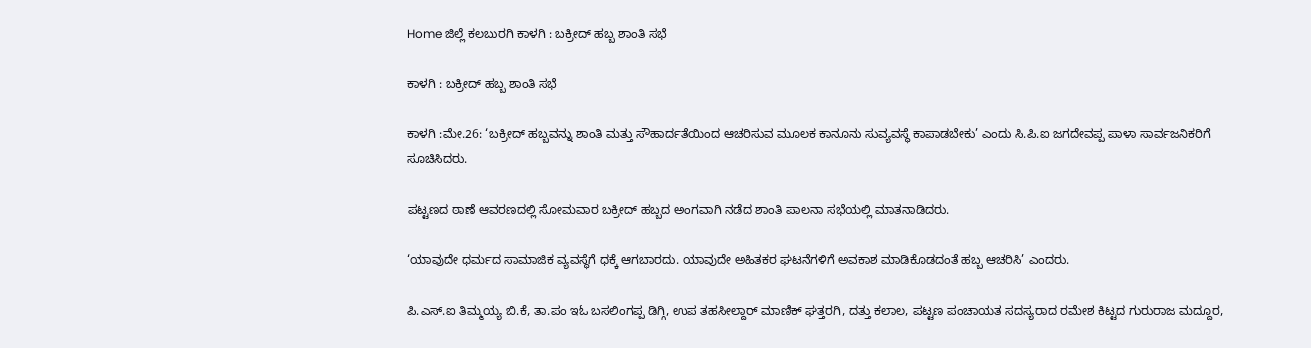Home ಜಿಲ್ಲೆ ಕಲಬುರಗಿ ಕಾಳಗಿ : ಬಕ್ರೀದ್ ಹಬ್ಬ ಶಾಂತಿ ಸಭೆ

ಕಾಳಗಿ : ಬಕ್ರೀದ್ ಹಬ್ಬ ಶಾಂತಿ ಸಭೆ

ಕಾಳಗಿ :ಮೇ.26: ‘ಬಕ್ರೀದ್ ಹಬ್ಬವನ್ನು ಶಾಂತಿ ಮತ್ತು ಸೌಹಾರ್ದತೆಯಿಂದ ಆಚರಿಸುವ ಮೂಲಕ ಕಾನೂನು ಸುವ್ಯವಸ್ಥೆ ಕಾಪಾಡಬೇಕು’ ಎಂದು ಸಿ.ಪಿ.ಐ ಜಗದೇವಪ್ಪ ಪಾಳಾ ಸಾರ್ವಜನಿಕರಿಗೆ ಸೂಚಿಸಿದರು.

ಪಟ್ಟಣದ ಠಾಣೆ ಆವರಣದಲ್ಲಿ ಸೋಮವಾರ ಬಕ್ರೀದ್ ಹಬ್ಬದ ಅಂಗವಾಗಿ ನಡೆದ ಶಾಂತಿ ಪಾಲನಾ ಸಭೆಯಲ್ಲಿ ಮಾತನಾಡಿದರು.

‘ಯಾವುದೇ ಧರ್ಮದ ಸಾಮಾಜಿಕ ವ್ಯವಸ್ಥೆಗೆ ಧಕ್ಕೆ ಆಗಬಾರದು. ಯಾವುದೇ ಅಹಿತಕರ ಘಟನೆಗಳಿಗೆ ಅವಕಾಶ ಮಾಡಿಕೊಡದಂತೆ ಹಬ್ಬ ಆಚರಿಸಿ’ ಎಂದರು.

ಪಿ.ಎಸ್.ಐ ತಿಮ್ಮಯ್ಯ ಬಿ.ಕೆ, ತಾ.ಪಂ ಇಓ ಬಸಲಿಂಗಪ್ಪ ಡಿಗ್ಗಿ, ಉಪ ತಹಸೀಲ್ದಾರ್ ಮಾಣಿಕ್ ಘತ್ತರಗಿ, ದತ್ತು ಕಲಾಲ, ಪಟ್ಟಣ ಪಂಚಾಯತ ಸದಸ್ಯರಾದ ರಮೇಶ ಕಿಟ್ಟದ ಗುರುರಾಜ ಮದ್ದೂರ,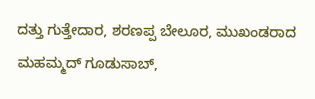ದತ್ತು ಗುತ್ತೇದಾರ, ಶರಣಪ್ಪ ಬೇಲೂರ, ಮುಖಂಡರಾದ ಮಹಮ್ಮದ್ ಗೂಡುಸಾಬ್,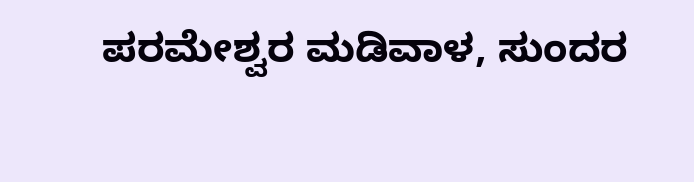ಪರಮೇಶ್ವರ ಮಡಿವಾಳ, ಸುಂದರ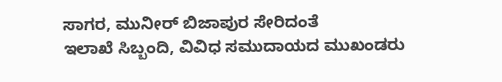ಸಾಗರ, ಮುನೀರ್ ಬಿಜಾಪುರ ಸೇರಿದಂತೆ
ಇಲಾಖೆ ಸಿಬ್ಬಂದಿ, ವಿವಿಧ ಸಮುದಾಯದ ಮುಖಂಡರು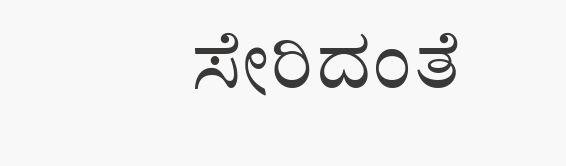ಸೇರಿದಂತೆ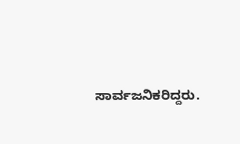ಸಾರ್ವಜನಿಕರಿದ್ದರು.